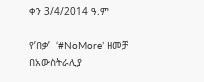ቀን 3/4/2014 ዓ.ም

የ’በቃ’  ‘#NoMore’ ዘመቻ  በአውስትራሊያ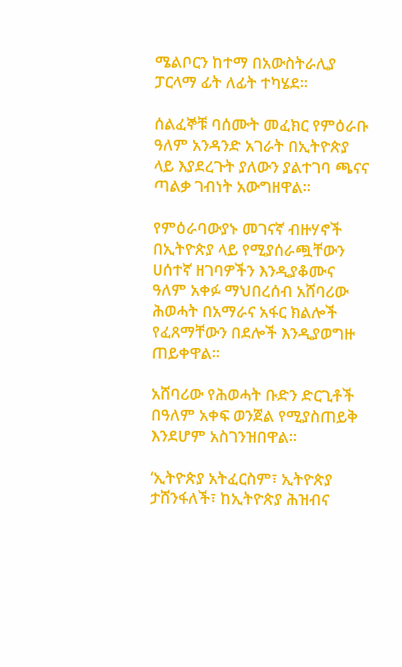ሜልቦርን ከተማ በአውስትራሊያ ፓርላማ ፊት ለፊት ተካሄደ።

ሰልፈኞቹ ባሰሙት መፈክር የምዕራቡ ዓለም አንዳንድ አገራት በኢትዮጵያ ላይ እያደረጉት ያለውን ያልተገባ ጫናና ጣልቃ ገብነት አውግዘዋል።

የምዕራባውያኑ መገናኛ ብዙሃኖች በኢትዮጵያ ላይ የሚያሰራጯቸውን ሀሰተኛ ዘገባዎችን እንዲያቆሙና ዓለም አቀፉ ማህበረሰብ አሸባሪው ሕወሓት በአማራና አፋር ክልሎች የፈጸማቸውን በደሎች እንዲያወግዙ ጠይቀዋል።

አሸባሪው የሕወሓት ቡድን ድርጊቶች በዓለም አቀፍ ወንጀል የሚያስጠይቅ እንደሆም አስገንዝበዋል።

‘ኢትዮጵያ አትፈርስም፣ ኢትዮጵያ ታሸንፋለች፣ ከኢትዮጵያ ሕዝብና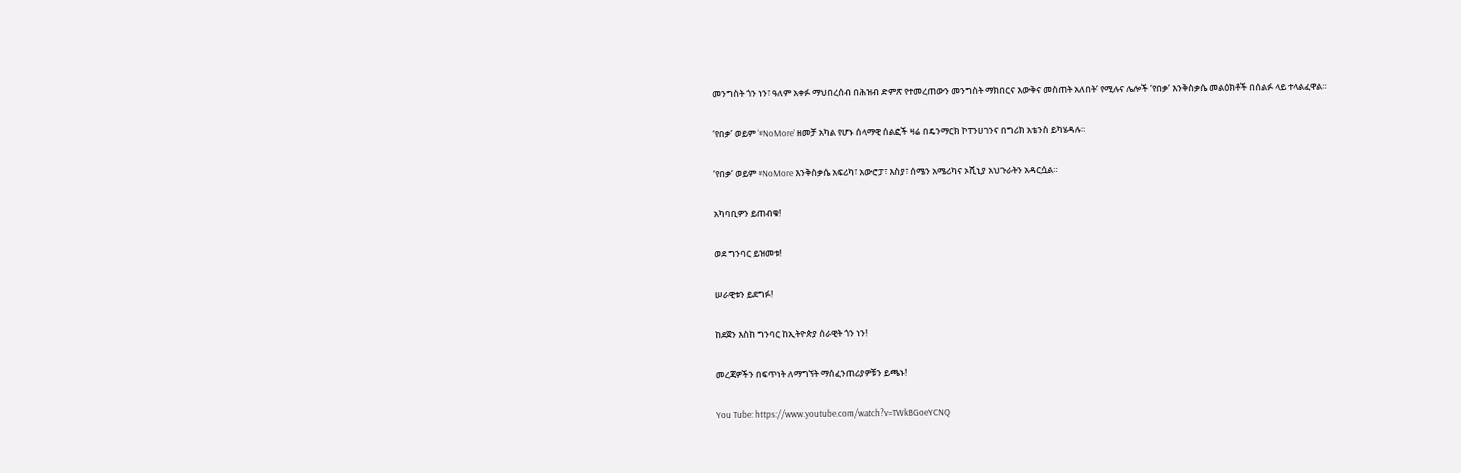መንግስት ጎን ነን፣ ዓለም አቀፉ ማህበረሰብ በሕዝብ ድምጽ የተመረጠውን መንግስት ማክበርና እውቅና መስጠት አለበት’ የሚሉና ሌሎች ‘የበቃ’ እንቅስቃሴ መልዕክቶች በሰልፉ ላይ ተላልፈዋል።

‘የበቃ’ ወይም ‘#NoMore’ ዘመቻ አካል የሆኑ ሰላማዊ ሰልፎች ዛሬ በዴንማርክ ኮፐንሀገንና በግሪክ አቴንስ ይካሄዳሉ።

‘የበቃ’ ወይም #NoMore እንቅስቃሴ አፍሪካ፣ አውሮፓ፣ እስያ፣ ሰሜን አሜሪካና ኦሺኒያ አህጉራትን አዳርሷል።

አካባቢዎን ይጠብቁ!

ወደ ግንባር ይዝመቱ!

ሠራዊቱን ይደግፉ!

ከደጀን እስከ ግንባር ከኢትዮጵያ ሰራዊት ጎን ነን!

መረጃዎችን በፍጥነት ለማግኘት ማሰፈንጠሪያዎቹን ይጫኑ!

You Tube: https://www.youtube.com/watch?v=TWkBGoeYCNQ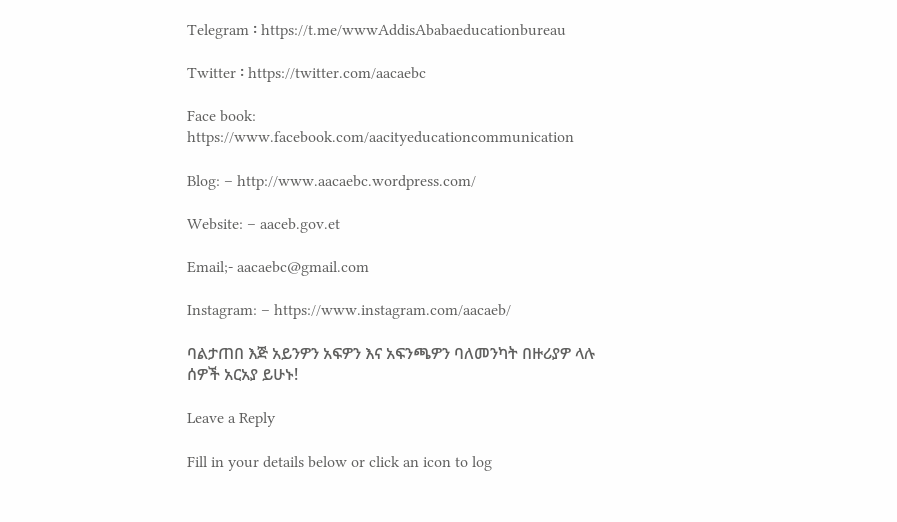Telegram ፡ https://t.me/wwwAddisAbabaeducationbureau

Twitter ፡ https://twitter.com/aacaebc

Face book: https://www.facebook.com/aacityeducationcommunication

Blog: – http://www.aacaebc.wordpress.com/

Website: – aaceb.gov.et

Email;- aacaebc@gmail.com

Instagram: – https://www.instagram.com/aacaeb/

ባልታጠበ እጅ አይንዎን አፍዎን እና አፍንጫዎን ባለመንካት በዙሪያዎ ላሉ ሰዎች አርአያ ይሁኑ!

Leave a Reply

Fill in your details below or click an icon to log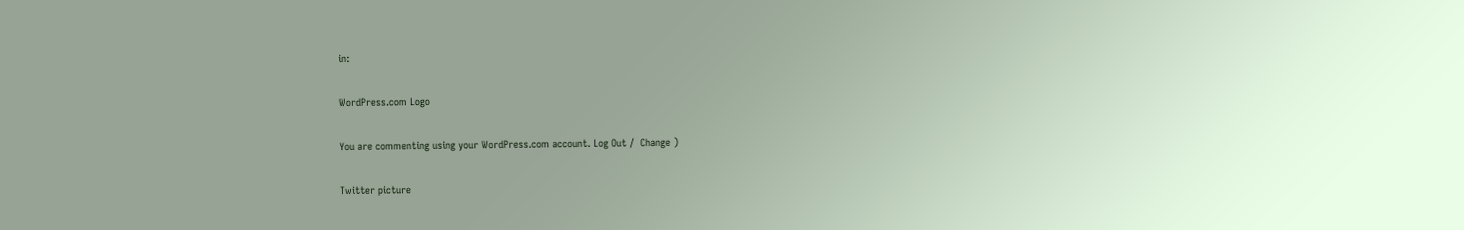in:

WordPress.com Logo

You are commenting using your WordPress.com account. Log Out /  Change )

Twitter picture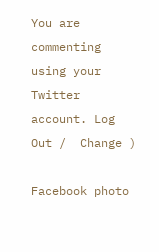You are commenting using your Twitter account. Log Out /  Change )

Facebook photo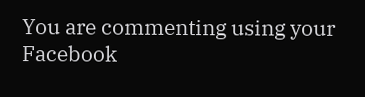You are commenting using your Facebook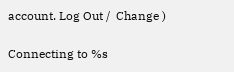account. Log Out /  Change )

Connecting to %s